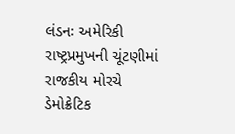લંડનઃ અમેરિકી રાષ્ટ્રપ્રમુખની ચૂંટણીમાં રાજકીય મોરચે ડેમોક્રેટિક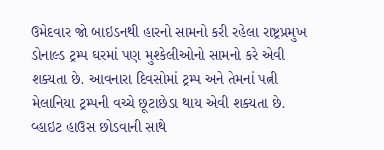ઉમેદવાર જો બાઇડનથી હારનો સામનો કરી રહેલા રાષ્ટ્રપ્રમુખ ડોનાલ્ડ ટ્રમ્પ ઘરમાં પણ મુશ્કેલીઓનો સામનો કરે એવી શક્યતા છે. આવનારા દિવસોમાં ટ્રમ્પ અને તેમનાં પત્ની મેલાનિયા ટ્રમ્પની વચ્ચે છૂટાછેડા થાય એવી શક્યતા છે. વ્હાઇટ હાઉસ છોડવાની સાથે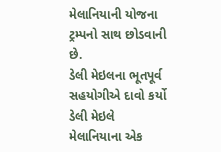મેલાનિયાની યોજના ટ્રમ્પનો સાથ છોડવાની છે.
ડેલી મેઇલના ભૂતપૂર્વ સહયોગીએ દાવો કર્યો
ડેલી મેઇલે મેલાનિયાના એક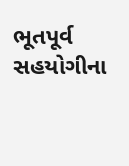ભૂતપૂર્વ સહયોગીના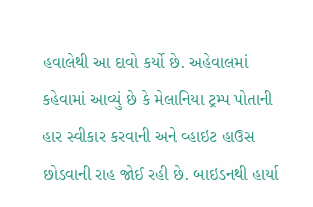હવાલેથી આ દાવો કર્યો છે. અહેવાલમાં કહેવામાં આવ્યું છે કે મેલાનિયા ટ્રમ્પ પોતાની હાર સ્વીકાર કરવાની અને વ્હાઇટ હાઉસ છોડવાની રાહ જોઈ રહી છે. બાઇડનથી હાર્યા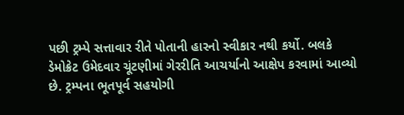પછી ટ્રમ્પે સત્તાવાર રીતે પોતાની હારનો સ્વીકાર નથી કર્યો. બલકે ડેમોક્રેટ ઉમેદવાર ચૂંટણીમાં ગેરરીતિ આચર્યાનો આક્ષેપ કરવામાં આવ્યો છે. ટ્રમ્પના ભૂતપૂર્વ સહયોગી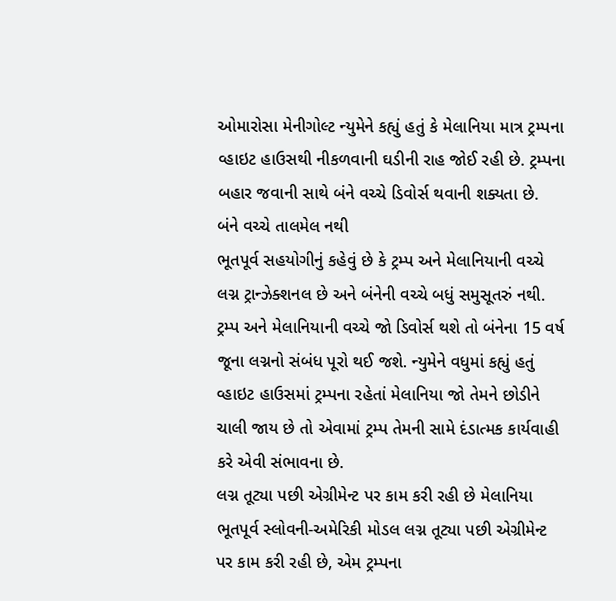ઓમારોસા મેનીગોલ્ટ ન્યુમેને કહ્યું હતું કે મેલાનિયા માત્ર ટ્રમ્પના વ્હાઇટ હાઉસથી નીકળવાની ઘડીની રાહ જોઈ રહી છે. ટ્રમ્પના બહાર જવાની સાથે બંને વચ્ચે ડિવોર્સ થવાની શક્યતા છે.
બંને વચ્ચે તાલમેલ નથી
ભૂતપૂર્વ સહયોગીનું કહેવું છે કે ટ્રમ્પ અને મેલાનિયાની વચ્ચે લગ્ન ટ્રાન્ઝેક્શનલ છે અને બંનેની વચ્ચે બધું સમુસૂતરું નથી. ટ્રમ્પ અને મેલાનિયાની વચ્ચે જો ડિવોર્સ થશે તો બંનેના 15 વર્ષ જૂના લગ્નનો સંબંધ પૂરો થઈ જશે. ન્યુમેને વધુમાં કહ્યું હતું વ્હાઇટ હાઉસમાં ટ્રમ્પના રહેતાં મેલાનિયા જો તેમને છોડીને ચાલી જાય છે તો એવામાં ટ્રમ્પ તેમની સામે દંડાત્મક કાર્યવાહી કરે એવી સંભાવના છે.
લગ્ન તૂટ્યા પછી એગ્રીમેન્ટ પર કામ કરી રહી છે મેલાનિયા
ભૂતપૂર્વ સ્લોવની-અમેરિકી મોડલ લગ્ન તૂટ્યા પછી એગ્રીમેન્ટ પર કામ કરી રહી છે, એમ ટ્રમ્પના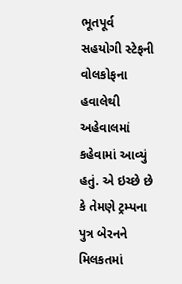ભૂતપૂર્વ સહયોગી સ્ટેફની વોલકોફના હવાલેથી અહેવાલમાં કહેવામાં આવ્યું હતું. એ ઇચ્છે છે કે તેમણે ટ્રમ્પના પુત્ર બેરનને મિલકતમાં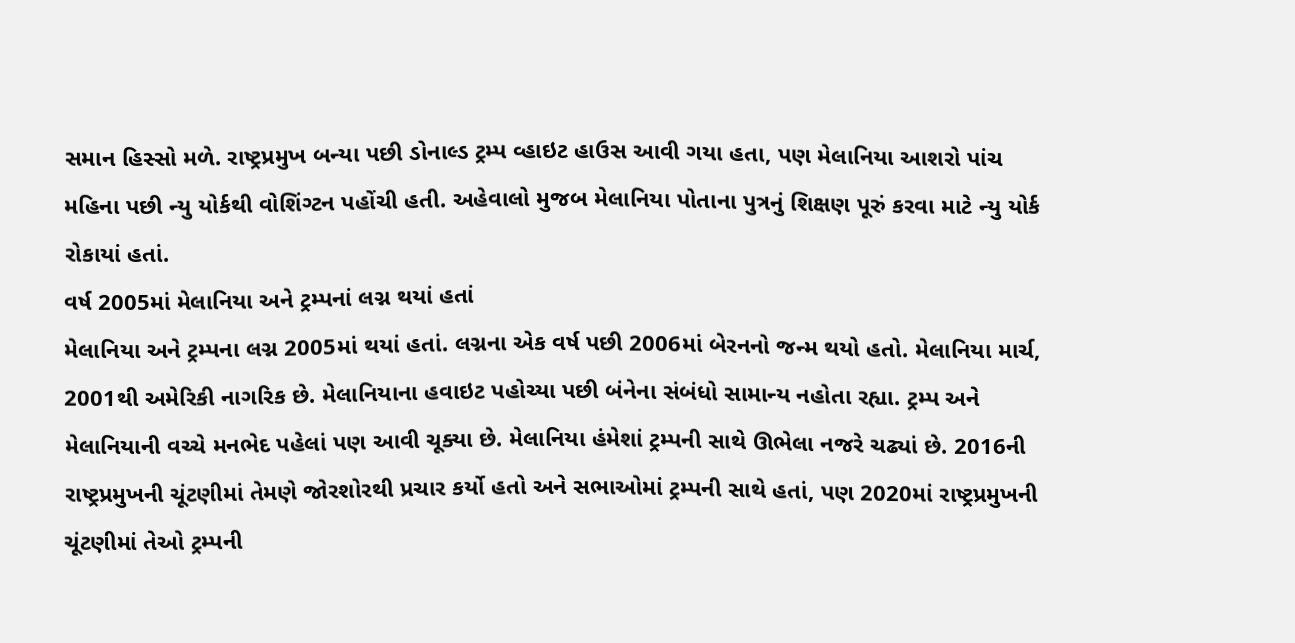સમાન હિસ્સો મળે. રાષ્ટ્રપ્રમુખ બન્યા પછી ડોનાલ્ડ ટ્રમ્પ વ્હાઇટ હાઉસ આવી ગયા હતા, પણ મેલાનિયા આશરો પાંચ મહિના પછી ન્યુ યોર્કથી વોશિંગ્ટન પહોંચી હતી. અહેવાલો મુજબ મેલાનિયા પોતાના પુત્રનું શિક્ષણ પૂરું કરવા માટે ન્યુ યોર્ક રોકાયાં હતાં.
વર્ષ 2005માં મેલાનિયા અને ટ્રમ્પનાં લગ્ન થયાં હતાં
મેલાનિયા અને ટ્રમ્પના લગ્ન 2005માં થયાં હતાં. લગ્નના એક વર્ષ પછી 2006માં બેરનનો જન્મ થયો હતો. મેલાનિયા માર્ચ, 2001થી અમેરિકી નાગરિક છે. મેલાનિયાના હવાઇટ પહોચ્યા પછી બંનેના સંબંધો સામાન્ય નહોતા રહ્યા. ટ્રમ્પ અને મેલાનિયાની વચ્ચે મનભેદ પહેલાં પણ આવી ચૂક્યા છે. મેલાનિયા હંમેશાં ટ્રમ્પની સાથે ઊભેલા નજરે ચઢ્યાં છે. 2016ની રાષ્ટ્રપ્રમુખની ચૂંટણીમાં તેમણે જોરશોરથી પ્રચાર કર્યો હતો અને સભાઓમાં ટ્રમ્પની સાથે હતાં, પણ 2020માં રાષ્ટ્રપ્રમુખની ચૂંટણીમાં તેઓ ટ્રમ્પની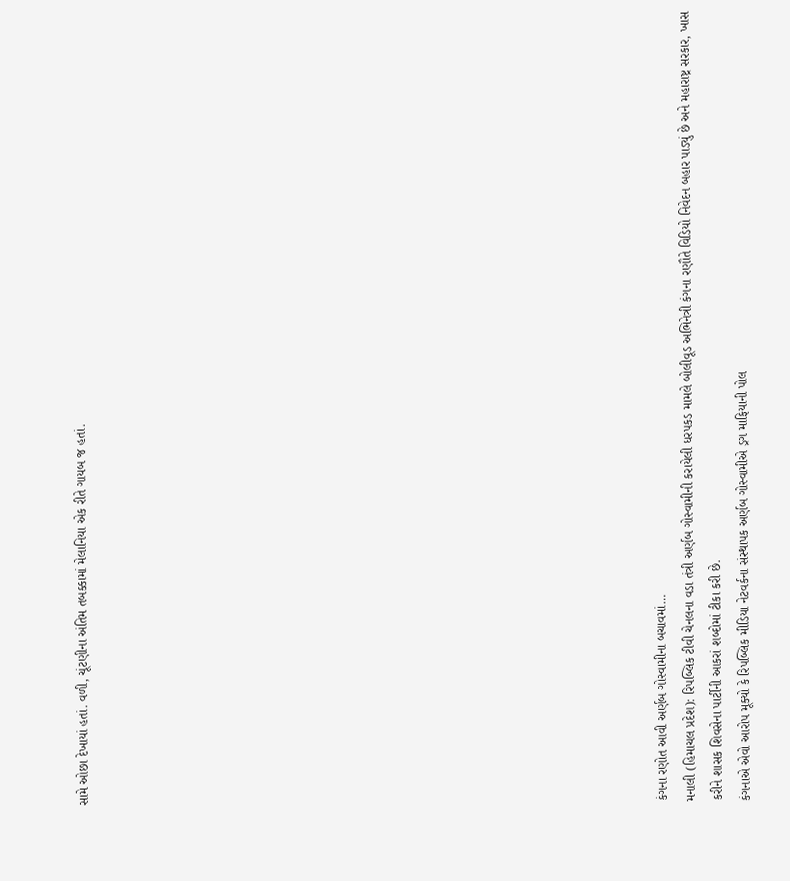સામે ઓછા દેખાયાં હતાં. વળી, ચૂંટણીના અંતિમ તબક્કામાં મેલાનિયા એક રીતે ગાયબ જ હતાં.




















કંગના રણોત આવી અર્ણબ ગોસ્વામીના બચાવમાં…
મનાલી (હિમાચલ પ્રદેશ): રિપબ્લિક ટીવી ચેનલના વડા તંત્રી અર્ણબ ગોસ્વામીની કરાયેલી ધરપકડ મામલે બોલીવૂડ અભિનેત્રી કંગના રણૌતે વિડિયો નિવેદન બહાર પાડ્યું છે અને મહારાષ્ટ્ર સરકાર, ખાસ કરીને શાસક શિવસેના પાર્ટીની આકરાં શબ્દોમાં ટીકા કરી છે.
કંગનાએ એવો આરોપ મૂક્યો કે રિપબ્લિક મીડિયા નેટવર્કના સંસ્થાપક અર્ણબ ગોસ્વામીએ ડ્રગ માફિયાની પોલ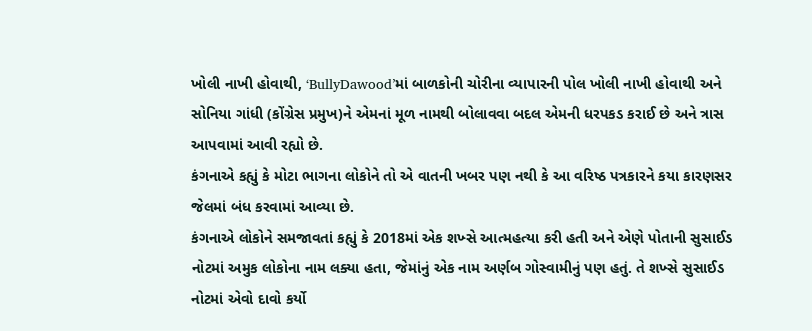ખોલી નાખી હોવાથી, ‘BullyDawood’માં બાળકોની ચોરીના વ્યાપારની પોલ ખોલી નાખી હોવાથી અને સોનિયા ગાંધી (કોંગ્રેસ પ્રમુખ)ને એમનાં મૂળ નામથી બોલાવવા બદલ એમની ધરપકડ કરાઈ છે અને ત્રાસ આપવામાં આવી રહ્યો છે.
કંગનાએ કહ્યું કે મોટા ભાગના લોકોને તો એ વાતની ખબર પણ નથી કે આ વરિષ્ઠ પત્રકારને કયા કારણસર જેલમાં બંધ કરવામાં આવ્યા છે.
કંગનાએ લોકોને સમજાવતાં કહ્યું કે 2018માં એક શખ્સે આત્મહત્યા કરી હતી અને એણે પોતાની સુસાઈડ નોટમાં અમુક લોકોના નામ લક્યા હતા, જેમાંનું એક નામ અર્ણબ ગોસ્વામીનું પણ હતું. તે શખ્સે સુસાઈડ નોટમાં એવો દાવો કર્યો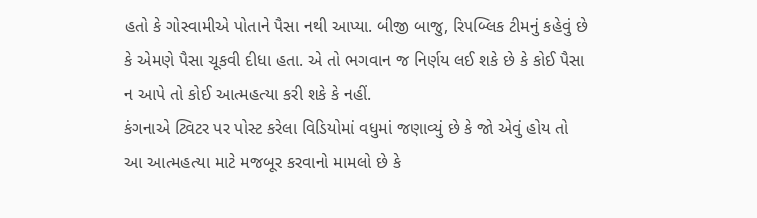હતો કે ગોસ્વામીએ પોતાને પૈસા નથી આપ્યા. બીજી બાજુ, રિપબ્લિક ટીમનું કહેવું છે કે એમણે પૈસા ચૂકવી દીધા હતા. એ તો ભગવાન જ નિર્ણય લઈ શકે છે કે કોઈ પૈસા ન આપે તો કોઈ આત્મહત્યા કરી શકે કે નહીં.
કંગનાએ ટ્વિટર પર પોસ્ટ કરેલા વિડિયોમાં વધુમાં જણાવ્યું છે કે જો એવું હોય તો આ આત્મહત્યા માટે મજબૂર કરવાનો મામલો છે કે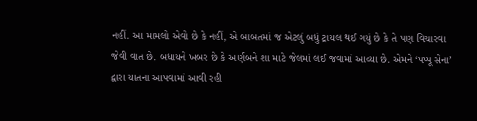નહીં. આ મામલો એવો છે કે નહીં, એ બાબતમાં જ એટલું બધું ટ્રાયલ થઈ ગયું છે કે તે પણ વિચારવા જેવી વાત છે. બધાયને ખબર છે કે અર્ણબને શા માટે જેલમાં લઈ જવામાં આવ્યા છે. એમને ‘પપ્પૂ સેના’ દ્વારા યાતના આપવામાં આવી રહી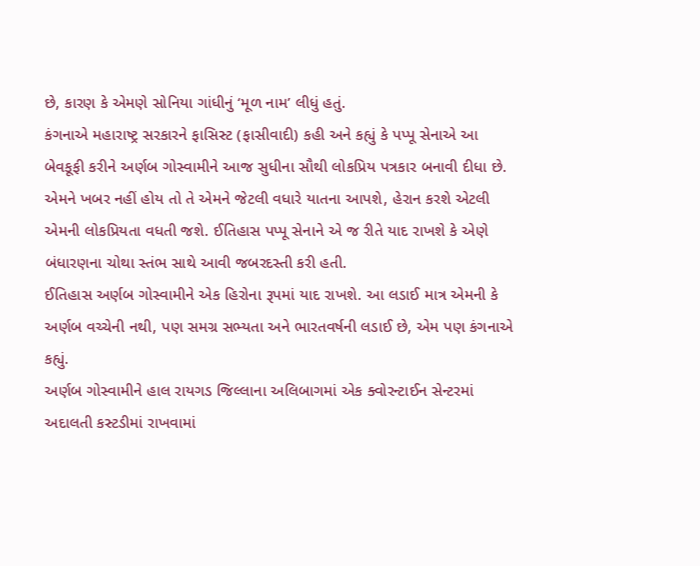છે, કારણ કે એમણે સોનિયા ગાંધીનું ‘મૂળ નામ’ લીધું હતું.
કંગનાએ મહારાષ્ટ્ર સરકારને ફાસિસ્ટ (ફાસીવાદી) કહી અને કહ્યું કે પપ્પૂ સેનાએ આ બેવકૂફી કરીને અર્ણબ ગોસ્વામીને આજ સુધીના સૌથી લોકપ્રિય પત્રકાર બનાવી દીધા છે. એમને ખબર નહીં હોય તો તે એમને જેટલી વધારે યાતના આપશે, હેરાન કરશે એટલી એમની લોકપ્રિયતા વધતી જશે. ઈતિહાસ પપ્પૂ સેનાને એ જ રીતે યાદ રાખશે કે એણે બંધારણના ચોથા સ્તંભ સાથે આવી જબરદસ્તી કરી હતી.
ઈતિહાસ અર્ણબ ગોસ્વામીને એક હિરોના રૂપમાં યાદ રાખશે. આ લડાઈ માત્ર એમની કે અર્ણબ વચ્ચેની નથી, પણ સમગ્ર સભ્યતા અને ભારતવર્ષની લડાઈ છે, એમ પણ કંગનાએ કહ્યું.
અર્ણબ ગોસ્વામીને હાલ રાયગડ જિલ્લાના અલિબાગમાં એક ક્વોરન્ટાઈન સેન્ટરમાં અદાલતી કસ્ટડીમાં રાખવામાં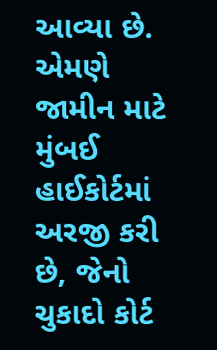આવ્યા છે. એમણે જામીન માટે મુંબઈ હાઈકોર્ટમાં અરજી કરી છે, જેનો ચુકાદો કોર્ટ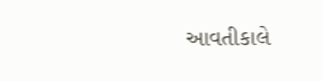આવતીકાલે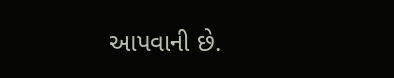આપવાની છે.